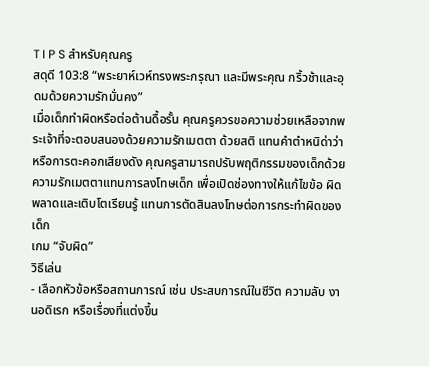T I P S สำหรับคุณครู
สดุดี 103:8 “พระยาห์เวห์ทรงพระกรุณา และมีพระคุณ กริ้วช้าและอุดมด้วยความรักมั่นคง”
เมื่อเด็กทำผิดหรือต่อต้านดื้อรั้น คุณครูควรขอความช่วยเหลือจากพระเจ้าที่จะตอบสนองด้วยความรักเมตตา ด้วยสติ แทนคำตำหนิด่าว่าหรือการตะคอกเสียงดัง คุณครูสามารถปรับพฤติกรรมของเด็กด้วยความรักเมตตาแทนการลงโทษเด็ก เพื่อเปิดช่องทางให้แก้ไขข้อ ผิดพลาดและเติบโตเรียนรู้ แทนการตัดสินลงโทษต่อการกระทำผิดของเด็ก
เกม “จับผิด”
วิธีเล่น
- เลือกหัวข้อหรือสถานการณ์ เช่น ประสบการณ์ในชีวิต ความลับ งานอดิเรก หรือเรื่องที่แต่งขึ้น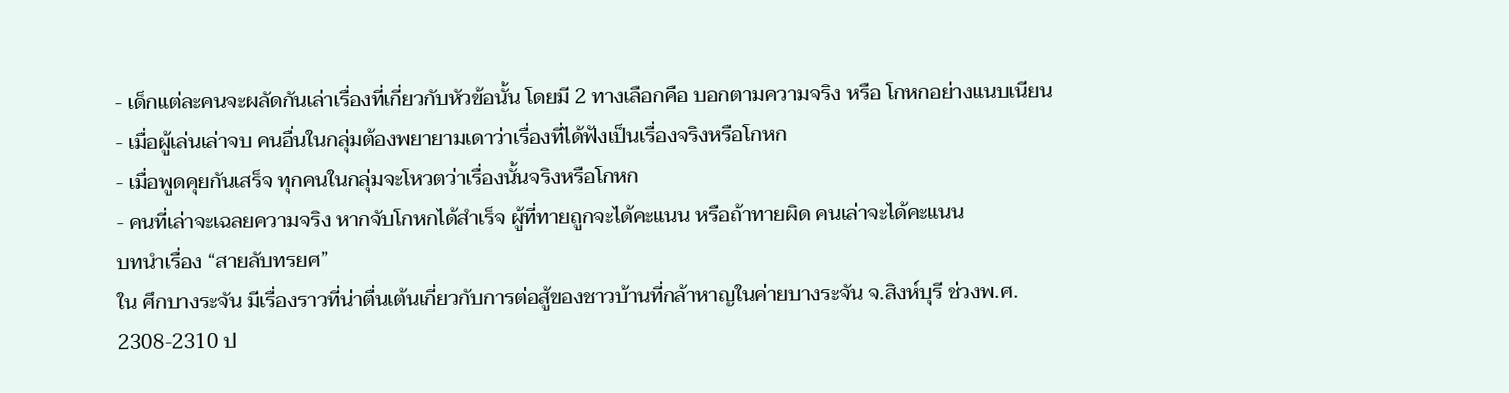- เด็กแต่ละคนจะผลัดกันเล่าเรื่องที่เกี่ยวกับหัวข้อนั้น โดยมี 2 ทางเลือกคือ บอกตามความจริง หรือ โกหกอย่างแนบเนียน
- เมื่อผู้เล่นเล่าจบ คนอื่นในกลุ่มต้องพยายามเดาว่าเรื่องที่ได้ฟังเป็นเรื่องจริงหรือโกหก
- เมื่อพูดคุยกันเสร็จ ทุกคนในกลุ่มจะโหวตว่าเรื่องนั้นจริงหรือโกหก
- คนที่เล่าจะเฉลยความจริง หากจับโกหกได้สำเร็จ ผู้ที่ทายถูกจะได้คะแนน หรือถ้าทายผิด คนเล่าจะได้คะแนน
บทนำเรื่อง “สายลับทรยศ”
ใน ศึกบางระจัน มีเรื่องราวที่น่าตื่นเต้นเกี่ยวกับการต่อสู้ของชาวบ้านที่กล้าหาญในค่ายบางระจัน จ.สิงห์บุรี ช่วงพ.ศ. 2308-2310 ป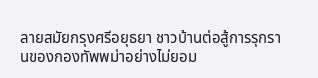ลายสมัยกรุงศรีอยุธยา ชาวบ้านต่อสู้การรุกรานของกองทัพพม่าอย่างไม่ยอม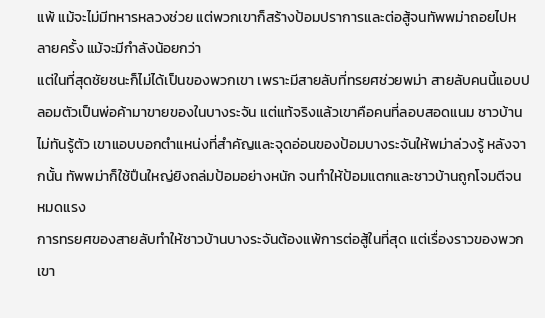แพ้ แม้จะไม่มีทหารหลวงช่วย แต่พวกเขาก็สร้างป้อมปราการและต่อสู้จนทัพพม่าถอยไปหลายครั้ง แม้จะมีกำลังน้อยกว่า
แต่ในที่สุดชัยชนะก็ไม่ได้เป็นของพวกเขา เพราะมีสายลับที่ทรยศช่วยพม่า สายลับคนนี้แอบปลอมตัวเป็นพ่อค้ามาขายของในบางระจัน แต่แท้จริงแล้วเขาคือคนที่ลอบสอดแนม ชาวบ้านไม่ทันรู้ตัว เขาแอบบอกตำแหน่งที่สำคัญและจุดอ่อนของป้อมบางระจันให้พม่าล่วงรู้ หลังจากนั้น ทัพพม่าก็ใช้ปืนใหญ่ยิงถล่มป้อมอย่างหนัก จนทำให้ป้อมแตกและชาวบ้านถูกโจมตีจนหมดแรง
การทรยศของสายลับทำให้ชาวบ้านบางระจันต้องแพ้การต่อสู้ในที่สุด แต่เรื่องราวของพวกเขา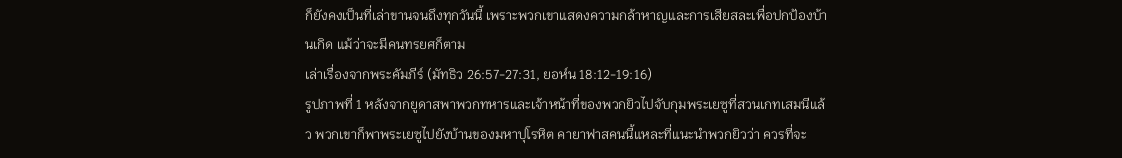ก็ยังคงเป็นที่เล่าขานจนถึงทุกวันนี้ เพราะพวกเขาแสดงความกล้าหาญและการเสียสละเพื่อปกป้องบ้านเกิด แม้ว่าจะมีคนทรยศก็ตาม
เล่าเรื่องจากพระคัมภีร์ (มัทธิว 26:57-27:31, ยอห์น 18:12-19:16)
รูปภาพที่ 1 หลังจากยูดาสพาพวกทหารและเจ้าหน้าที่ของพวกยิวไปจับกุมพระเยซูที่สวนเกทเสมนีแล้ว พวกเขาก็พาพระเยซูไปยังบ้านของมหาปุโรหิต คายาฟาสคนนี้แหละที่แนะนำพวกยิวว่า ควรที่จะ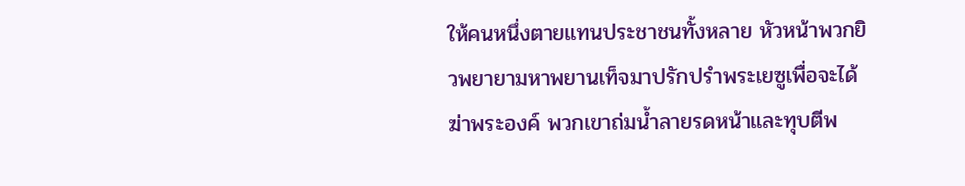ให้คนหนึ่งตายแทนประชาชนทั้งหลาย หัวหน้าพวกยิวพยายามหาพยานเท็จมาปรักปรำพระเยซูเพื่อจะได้ฆ่าพระองค์ พวกเขาถ่มน้ำลายรดหน้าและทุบตีพ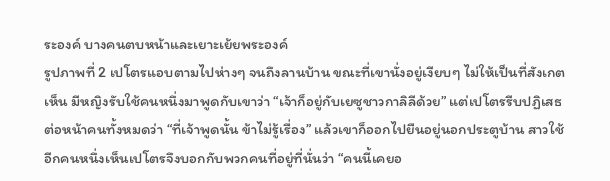ระองค์ บางคนตบหน้าและเยาะเย้ยพระองค์
รูปภาพที่ 2 เปโตรแอบตามไปห่างๆ จนถึงลานบ้าน ขณะที่เขานั่งอยู่เงียบๆ ไม่ให้เป็นที่สังเกตเห็น มีหญิงรับใช้คนหนึ่งมาพูดกับเขาว่า “เจ้าก็อยู่กับเยซูชาวกาลิลีด้วย” แต่เปโตรรีบปฏิเสธต่อหน้าคนทั้งหมดว่า “ที่เจ้าพูดนั้น ข้าไม่รู้เรื่อง” แล้วเขาก็ออกไปยืนอยู่นอกประตูบ้าน สาวใช้อีกคนหนึ่งเห็นเปโตรจึงบอกกับพวกคนที่อยู่ที่นั่นว่า “คนนี้เคยอ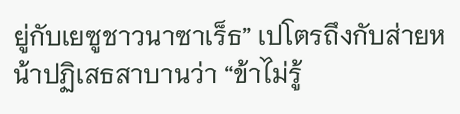ยู่กับเยซูชาวนาซาเร็ธ” เปโตรถึงกับส่ายหน้าปฏิเสธสาบานว่า “ข้าไม่รู้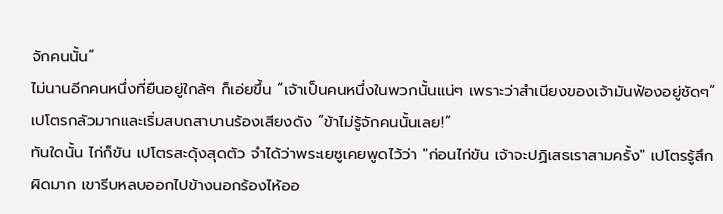จักคนนั้น”
ไม่นานอีกคนหนึ่งที่ยืนอยู่ใกล้ๆ ก็เอ่ยขึ้น “เจ้าเป็นคนหนึ่งในพวกนั้นแน่ๆ เพราะว่าสำเนียงของเจ้ามันฟ้องอยู่ชัดๆ” เปโตรกลัวมากและเริ่มสบถสาบานร้องเสียงดัง “ข้าไม่รู้จักคนนั้นเลย!”
ทันใดนั้น ไก่ก็ขัน เปโตรสะดุ้งสุดตัว จำได้ว่าพระเยซูเคยพูดไว้ว่า "ก่อนไก่ขัน เจ้าจะปฏิเสธเราสามครั้ง" เปโตรรู้สึกผิดมาก เขารีบหลบออกไปข้างนอกร้องไห้ออ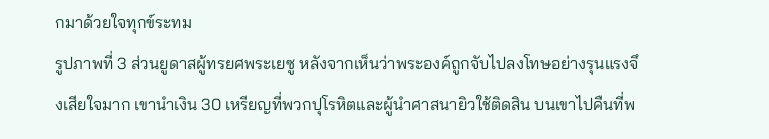กมาด้วยใจทุกข์ระทม
รูปภาพที่ 3 ส่วนยูดาสผู้ทรยศพระเยซู หลังจากเห็นว่าพระองค์ถูกจับไปลงโทษอย่างรุนแรงจึงเสียใจมาก เขานำเงิน 30 เหรียญที่พวกปุโรหิตและผู้นำศาสนายิวใช้ติดสิน บนเขาไปคืนที่พ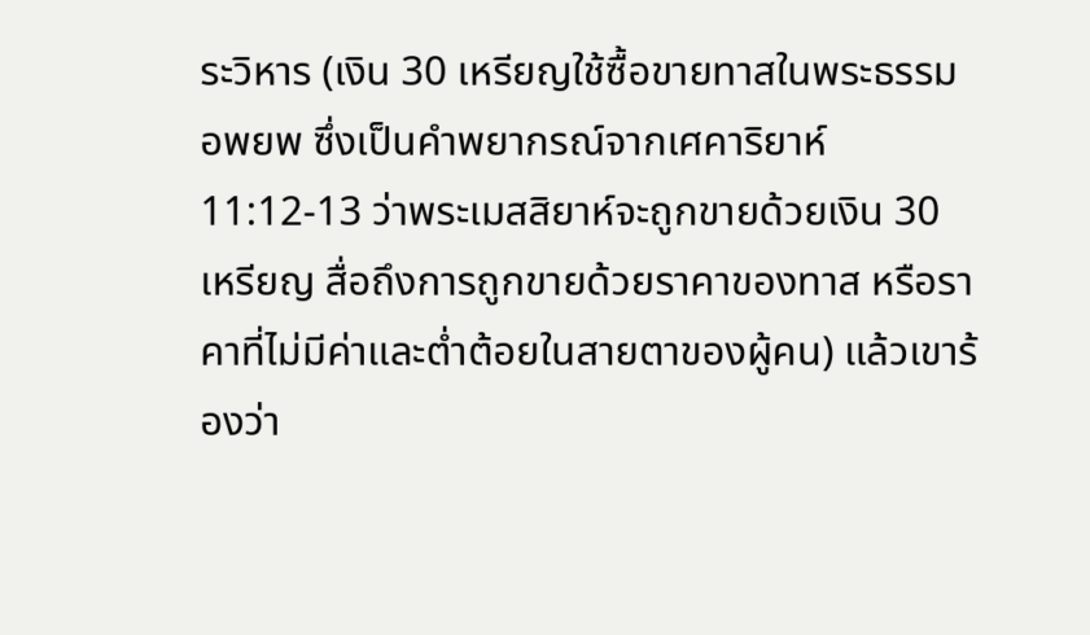ระวิหาร (เงิน 30 เหรียญใช้ซื้อขายทาสในพระธรรมอพยพ ซึ่งเป็นคำพยากรณ์จากเศคาริยาห์ 11:12-13 ว่าพระเมสสิยาห์จะถูกขายด้วยเงิน 30 เหรียญ สื่อถึงการถูกขายด้วยราคาของทาส หรือราคาที่ไม่มีค่าและต่ำต้อยในสายตาของผู้คน) แล้วเขาร้องว่า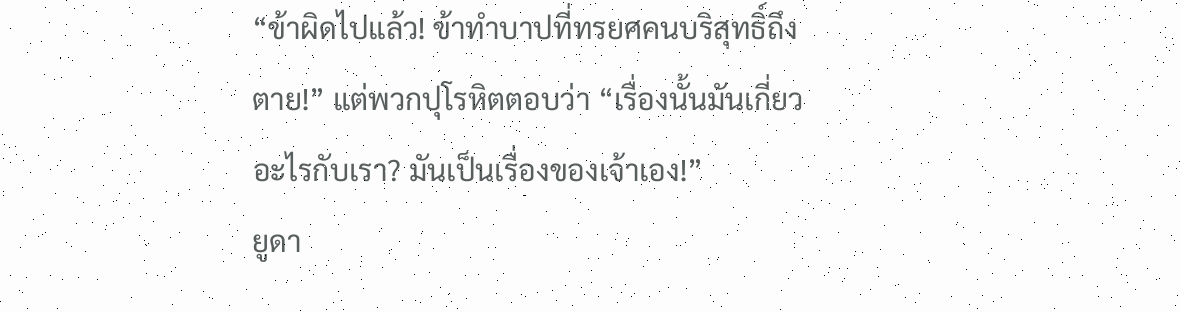“ข้าผิดไปแล้ว! ข้าทำบาปที่ทรยศคนบริสุทธิ์ถึงตาย!” แต่พวกปุโรหิตตอบว่า “เรื่องนั้นมันเกี่ยวอะไรกับเรา? มันเป็นเรื่องของเจ้าเอง!”
ยูดา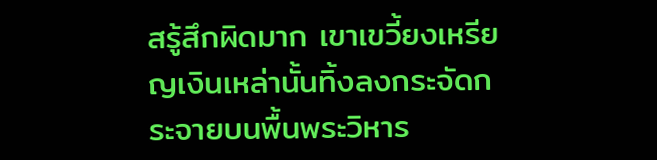สรู้สึกผิดมาก เขาเขวี้ยงเหรียญเงินเหล่านั้นทิ้งลงกระจัดกระจายบนพื้นพระวิหาร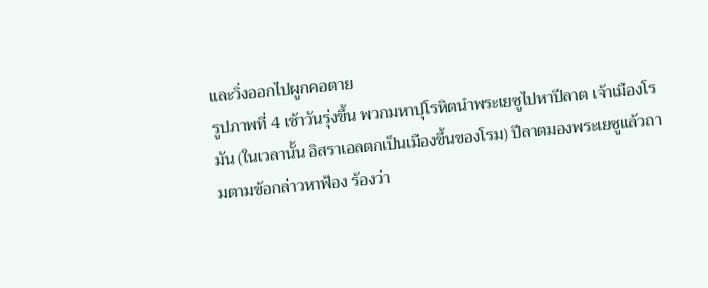และวิ่งออกไปผูกคอตาย
รูปภาพที่ 4 เช้าวันรุ่งขึ้น พวกมหาปุโรหิตนำพระเยซูไปหาปีลาต เจ้าเมืองโรมัน (ในเวลานั้น อิสราเอลตกเป็นเมืองขึ้นของโรม) ปีลาตมองพระเยซูแล้วถามตามข้อกล่าวหาฟ้อง ร้องว่า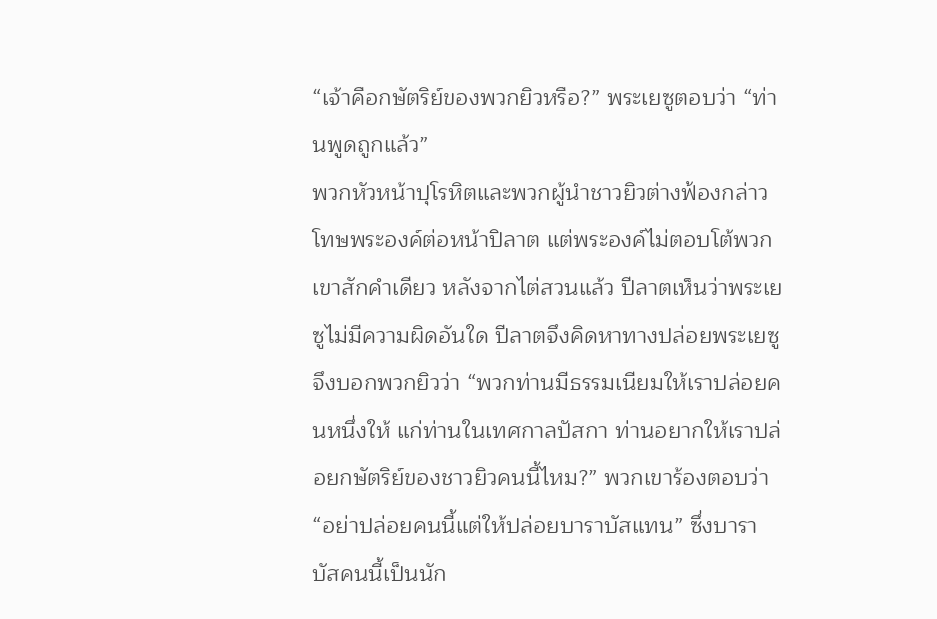“เจ้าคือกษัตริย์ของพวกยิวหรือ?” พระเยซูตอบว่า “ท่านพูดถูกแล้ว”
พวกหัวหน้าปุโรหิตและพวกผู้นำชาวยิวต่างฟ้องกล่าว โทษพระองค์ต่อหน้าปิลาต แต่พระองค์ไม่ตอบโต้พวกเขาสักคำเดียว หลังจากไต่สวนแล้ว ปีลาตเห็นว่าพระเยซูไม่มีความผิดอันใด ปีลาตจึงคิดหาทางปล่อยพระเยซู จึงบอกพวกยิวว่า “พวกท่านมีธรรมเนียมให้เราปล่อยคนหนึ่งให้ แก่ท่านในเทศกาลปัสกา ท่านอยากให้เราปล่อยกษัตริย์ของชาวยิวคนนี้ไหม?” พวกเขาร้องตอบว่า “อย่าปล่อยคนนี้แต่ให้ปล่อยบาราบัสแทน” ซึ่งบาราบัสคนนี้เป็นนัก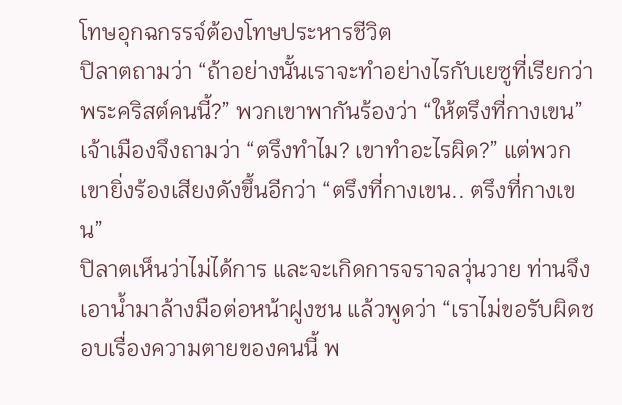โทษอุกฉกรรจ์ต้องโทษประหารชีวิต
ปิลาตถามว่า “ถ้าอย่างนั้นเราจะทำอย่างไรกับเยซูที่เรียกว่าพระคริสต์คนนี้?” พวกเขาพากันร้องว่า “ให้ตรึงที่กางเขน” เจ้าเมืองจึงถามว่า “ตรึงทำไม? เขาทำอะไรผิด?” แต่พวกเขายิ่งร้องเสียงดังขึ้นอีกว่า “ตรึงที่กางเขน.. ตรึงที่กางเขน”
ปิลาตเห็นว่าไม่ได้การ และจะเกิดการจราจลวุ่นวาย ท่านจึงเอาน้ำมาล้างมือต่อหน้าฝูงชน แล้วพูดว่า “เราไม่ขอรับผิดชอบเรื่องความตายของคนนี้ พ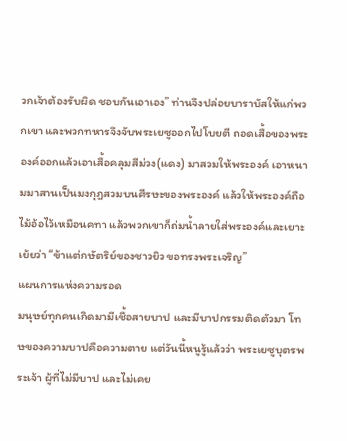วกเจ้าต้องรับผิด ชอบกันเอาเอง” ท่านจึงปล่อยบาราบัสให้แก่พวกเขา และพวกทหารจึงจับพระเยซูออกไปโบยตี ถอดเสื้อของพระ องค์ออกแล้วเอาเสื้อคลุมสีม่วง(แดง) มาสวมให้พระองค์ เอาหนามมาสานเป็นมงกุฎสวมบนศีรษะของพระองค์ แล้วให้พระองค์ถือไม้อ้อไว้เหมือนคทา แล้วพวกเขาก็ถ่มน้ำลายใส่พระองค์และเยาะเย้ยว่า “ข้าแต่กษัตริย์ของชาวยิว ขอทรงพระเจริญ”
แผนการแห่งความรอด
มนุษย์ทุกคนเกิดมามีเชื้อสายบาป และมีบาปกรรมติดตัวมา โทษของความบาปคือความตาย แต่วันนี้หนูรู้แล้วว่า พระเยซูบุตรพระเจ้า ผู้ที่ไม่มีบาป และไม่เคย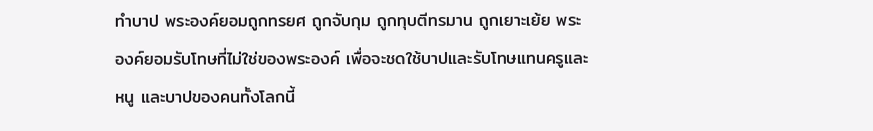ทำบาป พระองค์ยอมถูกทรยศ ถูกจับกุม ถูกทุบตีทรมาน ถูกเยาะเย้ย พระองค์ยอมรับโทษที่ไม่ใช่ของพระองค์ เพื่อจะชดใช้บาปและรับโทษแทนครูและหนู และบาปของคนทั้งโลกนี้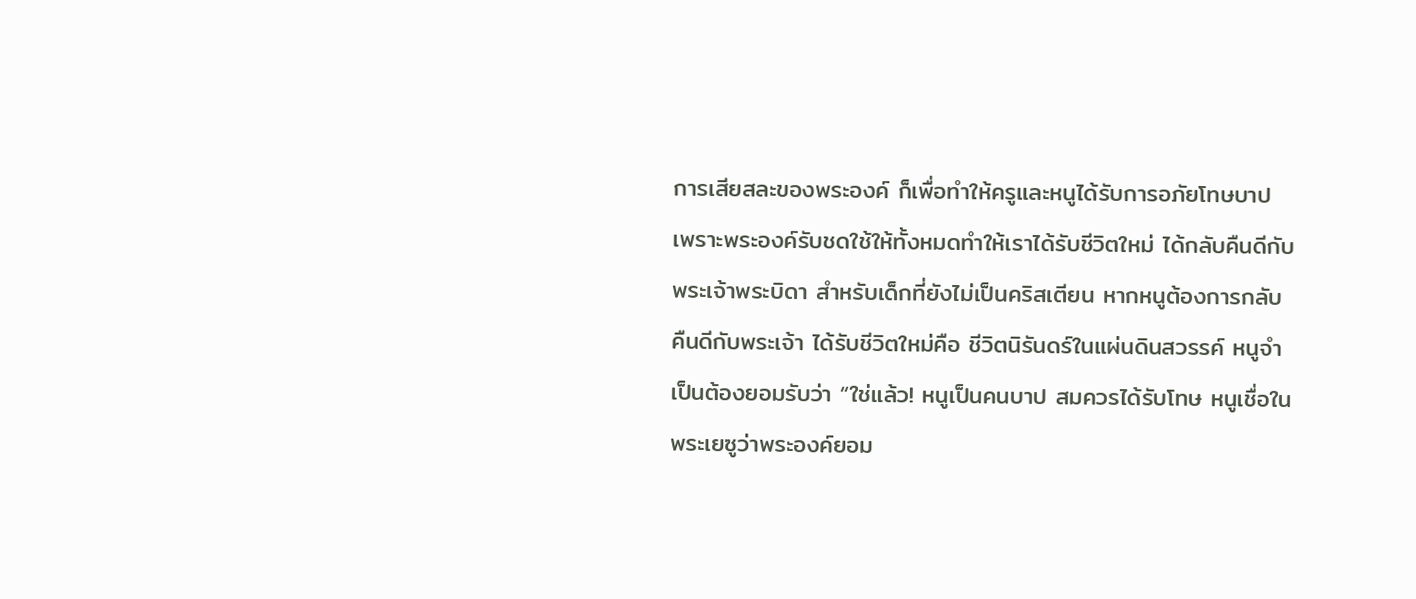การเสียสละของพระองค์ ก็เพื่อทำให้ครูและหนูได้รับการอภัยโทษบาป เพราะพระองค์รับชดใช้ให้ทั้งหมดทำให้เราได้รับชีวิตใหม่ ได้กลับคืนดีกับพระเจ้าพระบิดา สำหรับเด็กที่ยังไม่เป็นคริสเตียน หากหนูต้องการกลับคืนดีกับพระเจ้า ได้รับชีวิตใหม่คือ ชีวิตนิรันดร์ในแผ่นดินสวรรค์ หนูจำเป็นต้องยอมรับว่า “ใช่แล้ว! หนูเป็นคนบาป สมควรได้รับโทษ หนูเชื่อในพระเยซูว่าพระองค์ยอม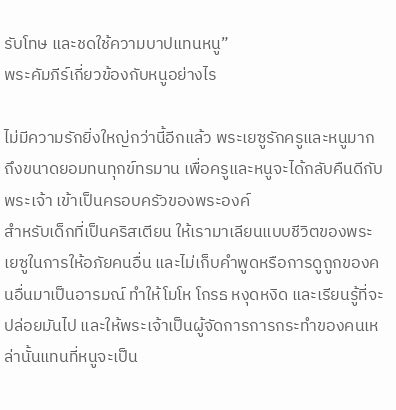รับโทษ และชดใช้ความบาปแทนหนู”
พระคัมภีร์เกี่ยวข้องกับหนูอย่างไร

ไม่มีความรักยิ่งใหญ่กว่านี้อีกแล้ว พระเยซูรักครูและหนูมากถึงขนาดยอมทนทุกข์ทรมาน เพื่อครูและหนูจะได้กลับคืนดีกับพระเจ้า เข้าเป็นครอบครัวของพระองค์
สำหรับเด็กที่เป็นคริสเตียน ให้เรามาเลียนแบบชีวิตของพระเยซูในการให้อภัยคนอื่น และไม่เก็บคำพูดหรือการดูถูกของคนอื่นมาเป็นอารมณ์ ทำให้โมโห โกรธ หงุดหงิด และเรียนรู้ที่จะปล่อยมันไป และให้พระเจ้าเป็นผู้จัดการการกระทำของคนเหล่านั้นแทนที่หนูจะเป็น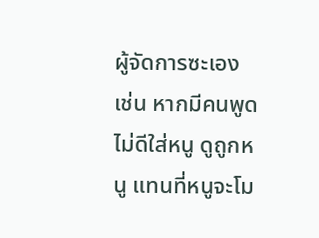ผู้จัดการซะเอง เช่น หากมีคนพูดไม่ดีใส่หนู ดูถูกหนู แทนที่หนูจะโม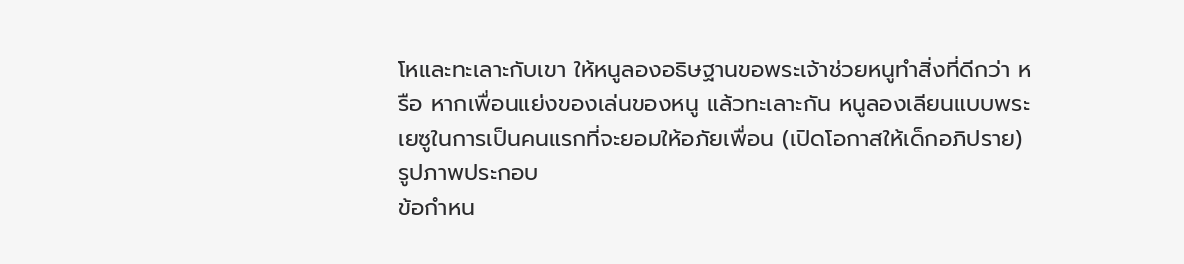โหและทะเลาะกับเขา ให้หนูลองอธิษฐานขอพระเจ้าช่วยหนูทำสิ่งที่ดีกว่า หรือ หากเพื่อนแย่งของเล่นของหนู แล้วทะเลาะกัน หนูลองเลียนแบบพระเยซูในการเป็นคนแรกที่จะยอมให้อภัยเพื่อน (เปิดโอกาสให้เด็กอภิปราย)
รูปภาพประกอบ
ข้อกำหน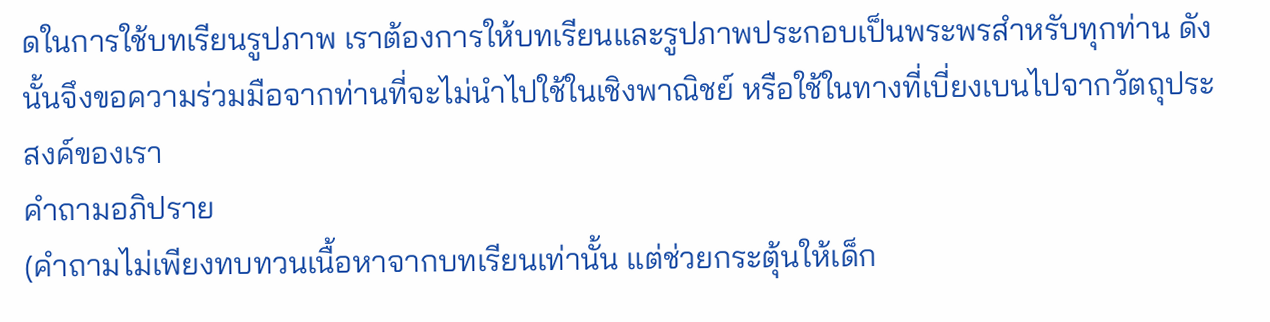ดในการใช้บทเรียนรูปภาพ เราต้องการให้บทเรียนและรูปภาพประกอบเป็นพระพรสำหรับทุกท่าน ดังนั้นจึงขอความร่วมมือจากท่านที่จะไม่นำไปใช้ในเชิงพาณิชย์ หรือใช้ในทางที่เบี่ยงเบนไปจากวัตถุประสงค์ของเรา
คำถามอภิปราย
(คำถามไม่เพียงทบทวนเนื้อหาจากบทเรียนเท่านั้น แต่ช่วยกระตุ้นให้เด็ก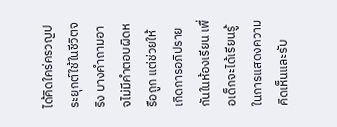ได้คิดใคร่ครวญประยุกต์ใช้ในชีวิตจริง บางคำถามอาจไม่มีคำตอบผิดหรือถูก แต่ช่วยให้เกิดการอภิปรายกันในห้องเรียน เพื่อเด็กจะได้เรียนรู้ในการแสดงความคิดเห็นและรับ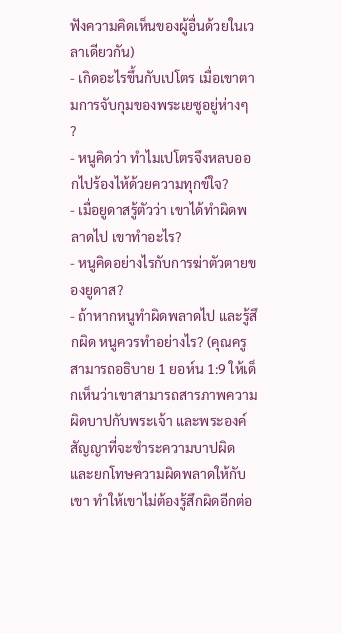ฟังความคิดเห็นของผู้อื่นด้วยในเวลาเดียวกัน)
- เกิดอะไรขึ้นกับเปโตร เมื่อเขาตามการจับกุมของพระเยซูอยู่ห่างๆ ?
- หนูคิดว่า ทำไมเปโตรจึงหลบออกไปร้องไห้ด้วยความทุกข์ใจ?
- เมื่อยูดาสรู้ตัวว่า เขาได้ทำผิดพลาดไป เขาทำอะไร?
- หนูคิดอย่างไรกับการฆ่าตัวตายของยูดาส?
- ถ้าหากหนูทำผิดพลาดไป และรู้สึกผิด หนูควรทำอย่างไร? (คุณครูสามารถอธิบาย 1 ยอห์น 1:9 ให้เด็กเห็นว่าเขาสามารถสารภาพความผิดบาปกับพระเจ้า และพระองค์สัญญาที่จะชำระความบาปผิด และยกโทษความผิดพลาดให้กับเขา ทำให้เขาไม่ต้องรู้สึกผิดอีกต่อ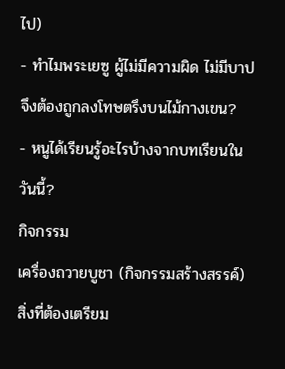ไป)
- ทำไมพระเยซู ผู้ไม่มีความผิด ไม่มีบาป จึงต้องถูกลงโทษตรึงบนไม้กางเขน?
- หนูได้เรียนรู้อะไรบ้างจากบทเรียนในวันนี้?
กิจกรรม
เครื่องถวายบูชา (กิจกรรมสร้างสรรค์)
สิ่งที่ต้องเตรียม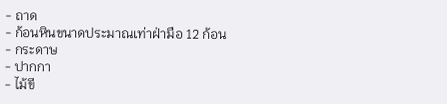- ถาด
- ก้อนหินขนาดประมาณเท่าฝ่ามือ 12 ก้อน
- กระดาษ
- ปากกา
- ไม้ขี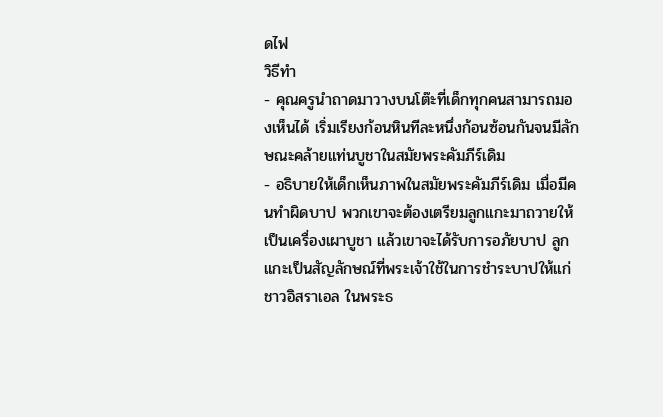ดไฟ
วิธีทำ
- คุณครูนำถาดมาวางบนโต๊ะที่เด็กทุกคนสามารถมองเห็นได้ เริ่มเรียงก้อนหินทีละหนึ่งก้อนซ้อนกันจนมีลักษณะคล้ายแท่นบูชาในสมัยพระคัมภีร์เดิม
- อธิบายให้เด็กเห็นภาพในสมัยพระคัมภีร์เดิม เมื่อมีคนทำผิดบาป พวกเขาจะต้องเตรียมลูกแกะมาถวายให้เป็นเครื่องเผาบูชา แล้วเขาจะได้รับการอภัยบาป ลูกแกะเป็นสัญลักษณ์ที่พระเจ้าใช้ในการชำระบาปให้แก่ชาวอิสราเอล ในพระธ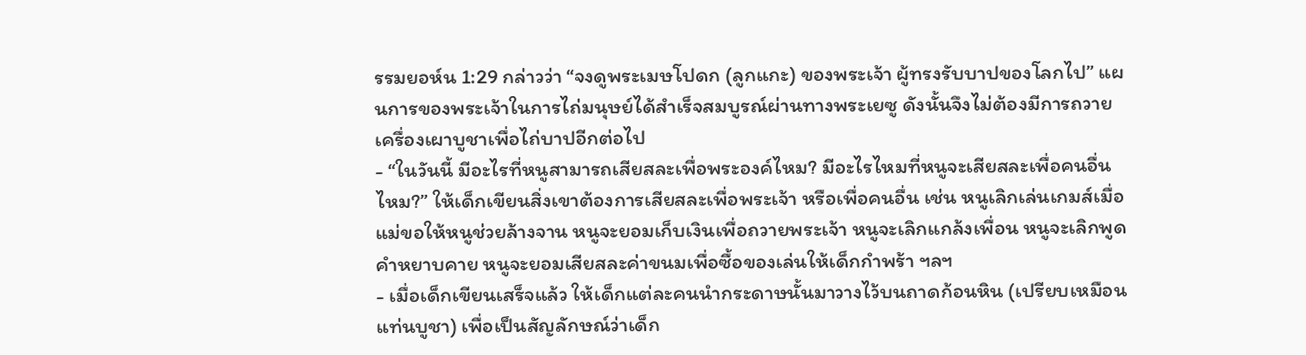รรมยอห์น 1:29 กล่าวว่า “จงดูพระเมษโปดก (ลูกแกะ) ของพระเจ้า ผู้ทรงรับบาปของโลกไป” แผนการของพระเจ้าในการไถ่มนุษย์ได้สำเร็จสมบูรณ์ผ่านทางพระเยซู ดังนั้นจึงไม่ต้องมีการถวายเครื่องเผาบูชาเพื่อไถ่บาปอีกต่อไป
- “ในวันนี้ มีอะไรที่หนูสามารถเสียสละเพื่อพระองค์ไหม? มีอะไรไหมที่หนูจะเสียสละเพื่อคนอื่นไหม?” ให้เด็กเขียนสิ่งเขาต้องการเสียสละเพื่อพระเจ้า หรือเพื่อคนอื่น เช่น หนูเลิกเล่นเกมส์เมื่อแม่ขอให้หนูช่วยล้างจาน หนูจะยอมเก็บเงินเพื่อถวายพระเจ้า หนูจะเลิกแกล้งเพื่อน หนูจะเลิกพูดคำหยาบคาย หนูจะยอมเสียสละค่าขนมเพื่อซื้อของเล่นให้เด็กกำพร้า ฯลฯ
- เมื่อเด็กเขียนเสร็จแล้ว ให้เด็กแต่ละคนนำกระดาษนั้นมาวางไว้บนถาดก้อนหิน (เปรียบเหมือนแท่นบูชา) เพื่อเป็นสัญลักษณ์ว่าเด็ก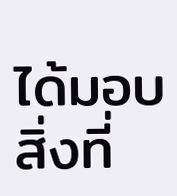ได้มอบสิ่งที่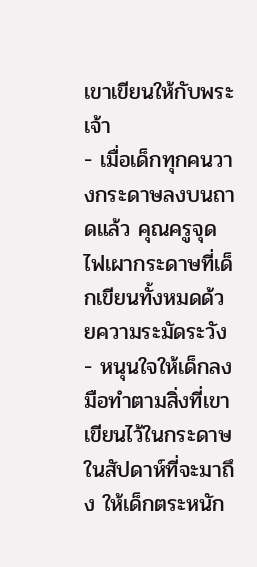เขาเขียนให้กับพระเจ้า
- เมื่อเด็กทุกคนวางกระดาษลงบนถาดแล้ว คุณครูจุดไฟเผากระดาษที่เด็กเขียนทั้งหมดด้วยความระมัดระวัง
- หนุนใจให้เด็กลงมือทำตามสิ่งที่เขาเขียนไว้ในกระดาษในสัปดาห์ที่จะมาถึง ให้เด็กตระหนัก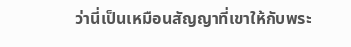ว่านี่เป็นเหมือนสัญญาที่เขาให้กับพระ